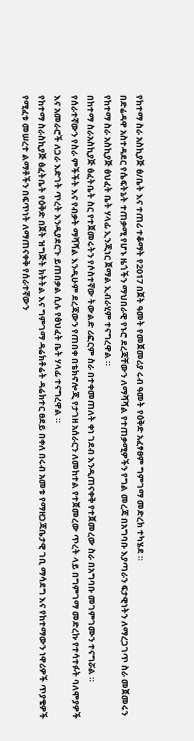የከተማ ስራ አስኪያጅ ፅ/ቤት እና ተጠሪ ተቆማት የ2017 በጀት ዓመት የመጀመሪያ ሩብ ዓመት የዕቅድ አፈፃፀም ግምገማ መድረክ ተካሄደ ።
በድሬዳዋ አስተዳደር የሴፍትኔት ተጠቃሚ የሆኑ ዜጎችን ማህበራዊ የኑሮ ደረጃቸውን ለማሻሻል የተጠቃሚዎችን የግል መረጃ በአግባቡ እያጣራን ፍታዊነትን ለማረጋገጥ ስራ መጀመሩን የከተማ ስራ አስኪያጅ ፅህፈት ቤት ሃላፊ ኢንጂነር ጀማል ኢብራሂም ተናግረዋል ።
በከተማ ስራአስኪያጅ ፅፈትቤት ስር የተጀመሩትን የሶስተኛው ትውልድ ሪፎርም ስራ በተቀመጠለት ቀነ ገደብ እንዲጠናቀቅ የተጀመረው ስራ በአግባቡ መገምገሙን ተናግሯል ።
የሰራተኛውን የስራ ምችችት እና የብቃት ማሻሻል እንዲሁም ደረጃውን የጠበቀ በቴክኖሎጂ የታገዘ አሰራርን ለመከተል የተጀመረው ጥረት ላይ በግምገማ መድረኩ የተሳተፉት ባለሞያዎች እና አመራሮች ለጋራ እድገት ጥረት እንዲያደርጉ ይጠበቃል ሲሉ የፅህፈት ቤት ሃላፊ ተናግረዋል ።
የከተማ ስራስኪያጅ ፅፈትቤት የዕቅድ በጀት ዝግጅት ክትትል እና ግምገማ ዳሬክቶሬት ዳሬክተር ፀደይ በቀለ በሩብ አመቱ የማዘጋጃቤታዊ ገቢ ማሳደግ እና የከተማውን ነዋሪዎች ጥያቄዎች የሚፈቱ መሠረተ ልማቶችን በፍጥነት ለማጠናቀቅ የሰራተኛውን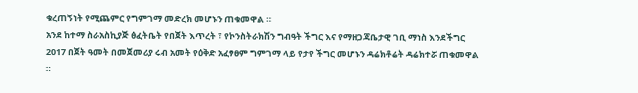ቁረጠኝነት የሚጨምር የግምገማ መድረክ መሆኑን ጠቁመዋል ።
አንደ ከተማ ስራአስኪያጅ ፅፈትቤት የበጀት እጥረት ፣ የኮንስትራክሽን ግብዓት ችግር እና የማዘጋጃቤታዊ ገቢ ማነስ እንደችግር 2017 በጀት ዓመት በመጀመሪያ ሩብ አመት የዕቅድ አፈፃፀም ግምገማ ላይ የታየ ችግር መሆኑን ዳሬክቶሬት ዳሬክተሯ ጠቁመዋል ።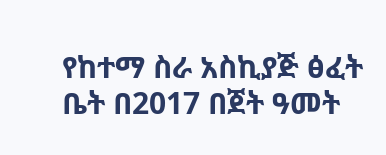የከተማ ስራ አስኪያጅ ፅፈት ቤት በ2017 በጀት ዓመት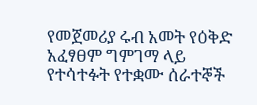የመጀመሪያ ሩብ አመት የዕቅድ አፈፃፀም ግምገማ ላይ የተሳተፉት የተቋሙ ሰራተኞች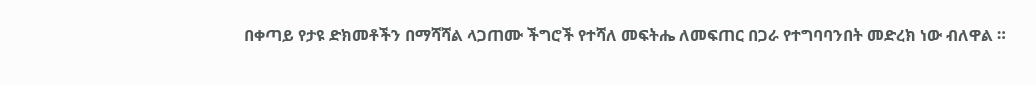በቀጣይ የታዩ ድክመቶችን በማሻሻል ላጋጠሙ ችግሮች የተሻለ መፍትሔ ለመፍጠር በጋራ የተግባባንበት መድረክ ነው ብለዋል ።